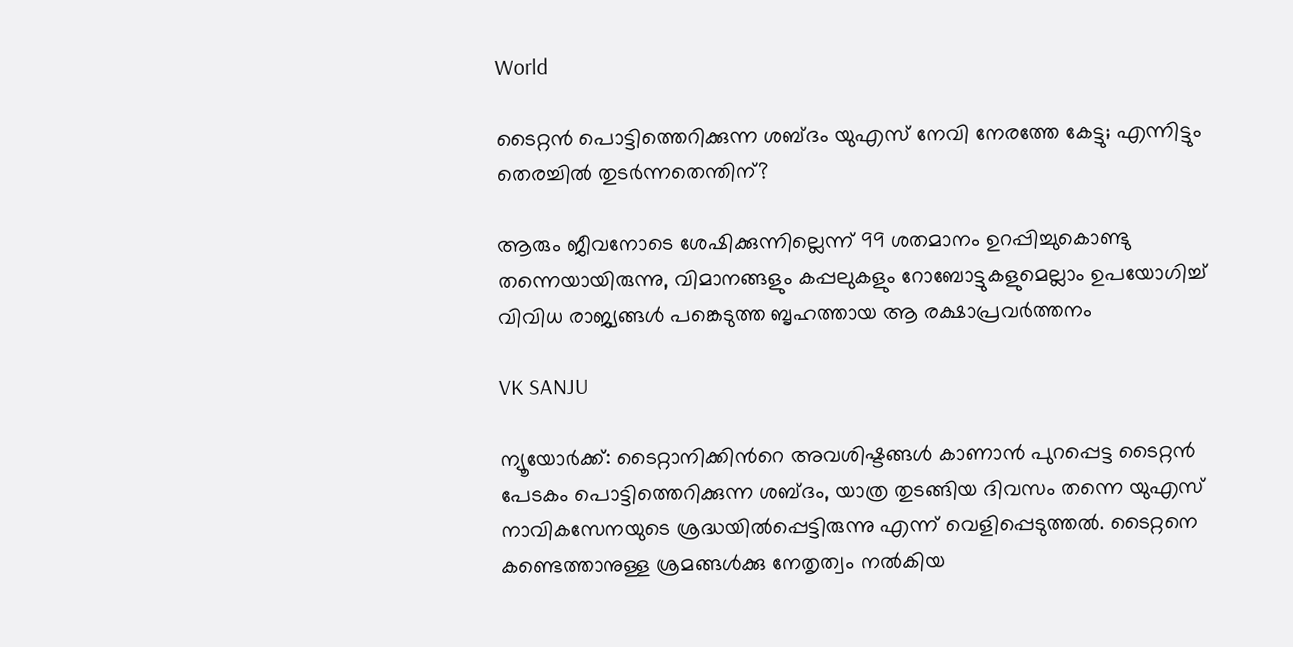World

ടൈറ്റൻ പൊട്ടിത്തെറിക്കുന്ന ശബ്ദം യുഎസ് നേവി നേരത്തേ കേട്ടു‌; എന്നിട്ടും തെരച്ചിൽ തുടർന്നതെന്തിന്?

ആരും ജീവനോടെ ശേഷിക്കുന്നില്ലെന്ന് 99 ശതമാനം ഉറപ്പിച്ചുകൊണ്ടു തന്നെയായിരുന്നു, വിമാനങ്ങളും കപ്പലുകളും റോബോട്ടുകളുമെല്ലാം ഉപയോഗിച്ച് വിവിധ രാജ്യങ്ങൾ പങ്കെടുത്ത ബൃഹത്തായ ആ രക്ഷാപ്രവർത്തനം

VK SANJU

ന്യൂയോർക്ക്: ടൈറ്റാനിക്കിന്‍റെ അവശിഷ്ടങ്ങൾ കാണാൻ പുറപ്പെട്ട ടൈറ്റൻ പേടകം പൊട്ടിത്തെറിക്കുന്ന ശബ്ദം, യാത്ര തുടങ്ങിയ ദിവസം തന്നെ യുഎസ് നാവികസേനയുടെ ശ്രദ്ധയിൽപ്പെട്ടിരുന്നു എന്ന് വെളിപ്പെടുത്തൽ. ടൈറ്റനെ കണ്ടെത്താനുള്ള ശ്രമങ്ങൾക്കു നേതൃത്വം നൽകിയ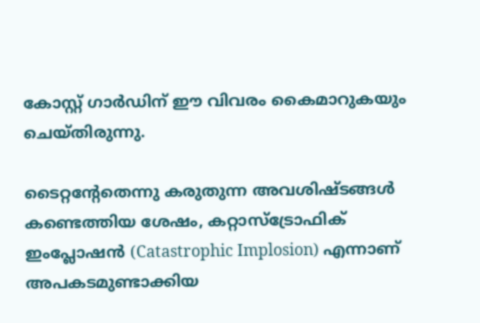കോസ്റ്റ് ഗാർഡിന് ഈ വിവരം കൈമാറുകയും ചെയ്തിരുന്നു.

ടൈറ്റന്‍റേതെന്നു കരുതുന്ന അവശിഷ്ടങ്ങൾ കണ്ടെത്തിയ ശേഷം, കറ്റാസ്ട്രോഫിക് ഇംപ്ലോഷൻ (Catastrophic Implosion) എന്നാണ് അപകടമുണ്ടാക്കിയ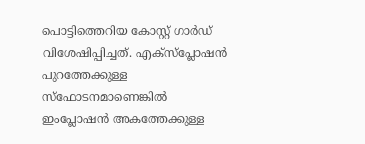പൊട്ടിത്തെറിയ കോസ്റ്റ് ഗാർഡ് വിശേഷിപ്പിച്ചത്. എക്സ്പ്ലോഷൻ പുറത്തേക്കുള്ള സ്ഫോടനമാണെങ്കിൽ ഇംപ്ലോഷൻ അകത്തേക്കുള്ള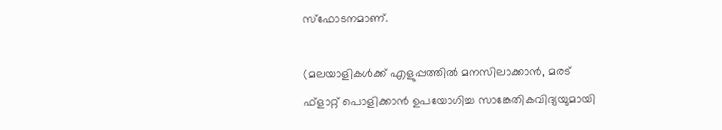സ്ഫോടനമാണ്.

(മലയാളികൾക്ക് എളുപ്പത്തിൽ മനസിലാക്കാൻ, മരട് ഫ്ളാറ്റ് പൊളിക്കാൻ ഉപയോഗിച്ച സാങ്കേതികവിദ്യയുമായി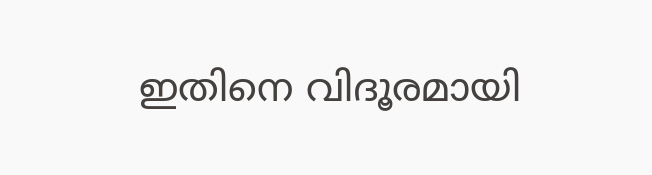ഇതിനെ വിദൂരമായി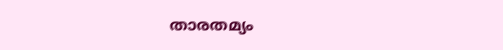താരതമ്യം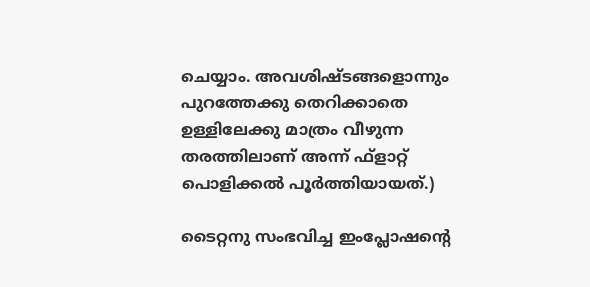ചെയ്യാം. അവശിഷ്ടങ്ങളൊന്നും പുറത്തേക്കു തെറിക്കാതെ ഉള്ളിലേക്കു മാത്രം വീഴുന്ന തരത്തിലാണ് അന്ന് ഫ്ളാറ്റ് പൊളിക്കൽ പൂർത്തിയായത്.)

ടൈറ്റനു സംഭവിച്ച ഇംപ്ലോഷന്‍റെ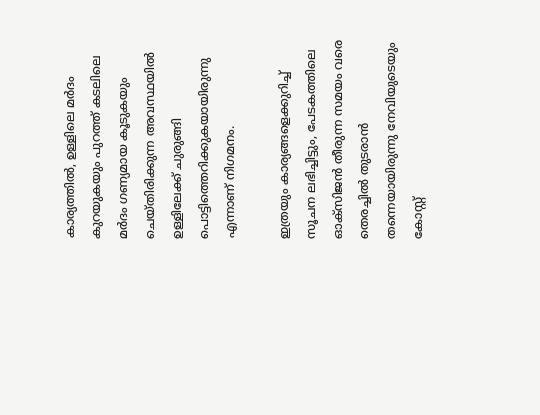കാര്യത്തിൽ, ഉള്ളിലെ മർദം കുറയുകയും പുറത്ത് കടലിലെ മർദം ഗണ്യമായ കൂടുകയും ചെയ്തിരിക്കുന്ന അവസ്ഥയിൽ ഉള്ളിലേക്ക് ചുരുങ്ങി പൊട്ടിത്തെറിക്കുകയായിരുന്നു എന്നാണ് നിഗമനം.

ഇത്രയും കാര്യങ്ങളെക്കുറിച്ച് സൂചന ലഭിച്ചിട്ടും, പേടകത്തിലെ ഓക്സിജൻ തീരുന്ന സമയം വരെ തെരച്ചിൽ തുടരാൻ തന്നെയായിരുന്നു നേവിയുടെയും കോസ്റ്റ്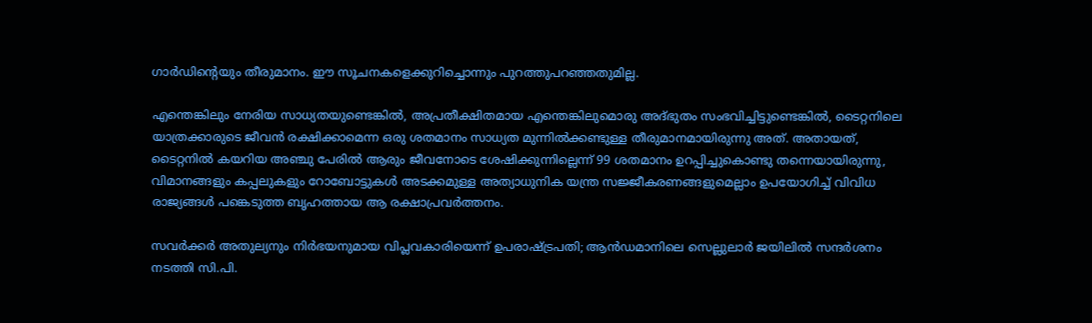ഗാർഡിന്‍റെയും തീരുമാനം. ഈ സൂചനകളെക്കുറിച്ചൊന്നും പുറത്തുപറഞ്ഞതുമില്ല.

എന്തെങ്കിലും നേരിയ സാധ്യതയുണ്ടെങ്കിൽ, അപ്രതീക്ഷിതമായ എന്തെങ്കിലുമൊരു അദ്ഭുതം സംഭവിച്ചിട്ടുണ്ടെങ്കിൽ, ടൈറ്റനിലെ യാത്രക്കാരുടെ ജീവൻ രക്ഷിക്കാമെന്ന ഒരു ശതമാനം സാധ്യത മുന്നിൽക്കണ്ടുള്ള തീരുമാനമായിരുന്നു അത്. അതായത്, ടൈറ്റനിൽ കയറിയ അഞ്ചു പേരിൽ ആരും ജീവനോടെ ശേഷിക്കുന്നില്ലെന്ന് 99 ശതമാനം ഉറപ്പിച്ചുകൊണ്ടു തന്നെയായിരുന്നു, വിമാനങ്ങളും കപ്പലുകളും റോബോട്ടുകൾ അടക്കമുള്ള അത്യാധുനിക യന്ത്ര സജ്ജീകരണങ്ങളുമെല്ലാം ഉപയോഗിച്ച് വിവിധ രാജ്യങ്ങൾ പങ്കെടുത്ത ബൃഹത്തായ ആ രക്ഷാപ്രവർത്തനം.

സവർക്കർ അതുല്യനും നിർഭയനുമായ വിപ്ലവകാരിയെന്ന് ഉപരാഷ്ട്രപതി; ആൻഡമാനിലെ സെല്ലുലാർ ജയിലിൽ സന്ദർശനം നടത്തി സി.പി.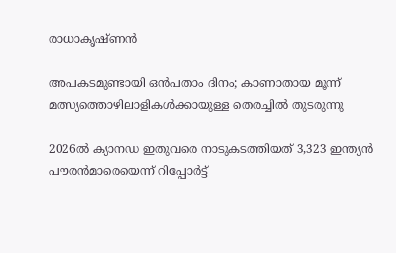രാധാകൃഷ്ണൻ

അപകടമുണ്ടായി ഒൻപതാം ദിനം; കാണാതായ മൂന്ന് മത്സ്യത്തൊഴിലാളികൾക്കായുള്ള തെരച്ചിൽ തുടരുന്നു

2026ൽ ക്യാനഡ ഇതുവരെ നാടുകടത്തിയത് 3,323 ഇന്ത്യന്‍ പൗരൻമാരെയെന്ന് റിപ്പോർട്ട്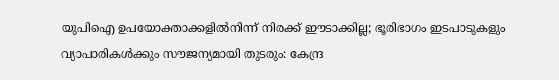യുപിഐ ഉപയോക്താക്കളിൽനിന്ന് നിരക്ക് ഈടാക്കില്ല; ഭൂരിഭാഗം ഇടപാടുകളും വ്യാപാരികൾക്കും സൗജന്യമായി തുടരും: കേന്ദ്ര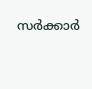സർക്കാർ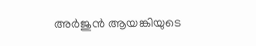അർജുൻ ആയങ്കിയുടെ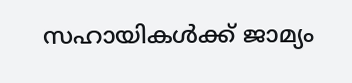സഹായികൾക്ക് ജാമ്യം